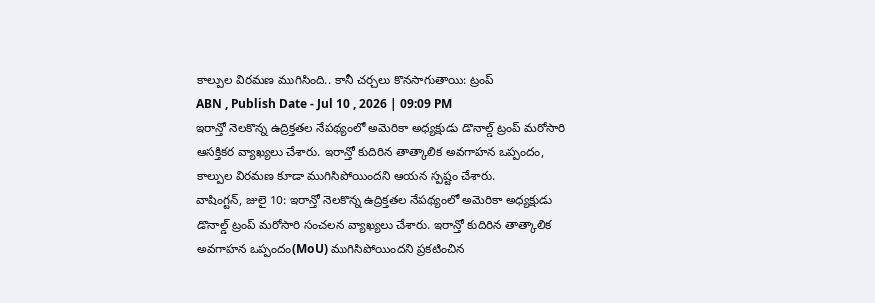కాల్పుల విరమణ ముగిసింది.. కానీ చర్చలు కొనసాగుతాయి: ట్రంప్
ABN , Publish Date - Jul 10 , 2026 | 09:09 PM
ఇరాన్తో నెలకొన్న ఉద్రిక్తతల నేపథ్యంలో అమెరికా అధ్యక్షుడు డొనాల్డ్ ట్రంప్ మరోసారి ఆసక్తికర వ్యాఖ్యలు చేశారు. ఇరాన్తో కుదిరిన తాత్కాలిక అవగాహన ఒప్పందం, కాల్పుల విరమణ కూడా ముగిసిపోయిందని ఆయన స్పష్టం చేశారు.
వాషింగ్టన్, జులై 10: ఇరాన్తో నెలకొన్న ఉద్రిక్తతల నేపథ్యంలో అమెరికా అధ్యక్షుడు డొనాల్డ్ ట్రంప్ మరోసారి సంచలన వ్యాఖ్యలు చేశారు. ఇరాన్తో కుదిరిన తాత్కాలిక అవగాహన ఒప్పందం(MoU) ముగిసిపోయిందని ప్రకటించిన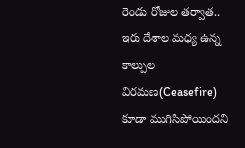రెండు రోజుల తర్వాత.. ఇరు దేశాల మధ్య ఉన్న కాల్పుల విరమణ(Ceasefire) కూడా ముగిసిపోయిందని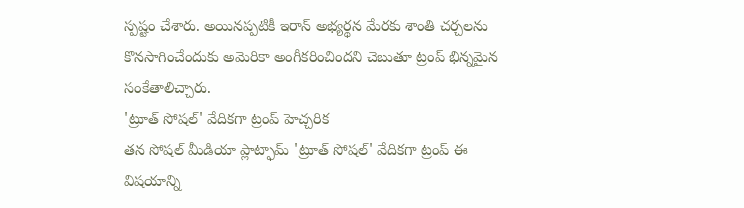స్పష్టం చేశారు. అయినప్పటికీ ఇరాన్ అభ్యర్థన మేరకు శాంతి చర్చలను కొనసాగించేందుకు అమెరికా అంగీకరించిందని చెబుతూ ట్రంప్ భిన్నమైన సంకేతాలిచ్చారు.
'ట్రూత్ సోషల్' వేదికగా ట్రంప్ హెచ్చరిక
తన సోషల్ మీడియా ప్లాట్ఫామ్ 'ట్రూత్ సోషల్' వేదికగా ట్రంప్ ఈ విషయాన్ని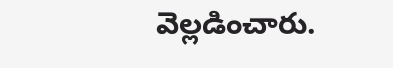వెల్లడించారు.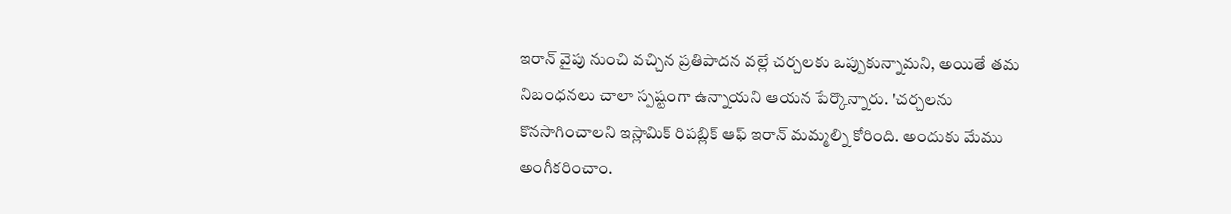ఇరాన్ వైపు నుంచి వచ్చిన ప్రతిపాదన వల్లే చర్చలకు ఒప్పుకున్నామని, అయితే తమ నిబంధనలు చాలా స్పష్టంగా ఉన్నాయని ఆయన పేర్కొన్నారు. 'చర్చలను కొనసాగించాలని ఇస్లామిక్ రిపబ్లిక్ ఆఫ్ ఇరాన్ మమ్మల్ని కోరింది. అందుకు మేము అంగీకరించాం.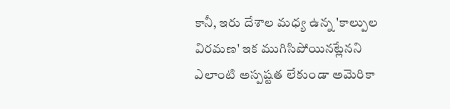కానీ, ఇరు దేశాల మధ్య ఉన్న 'కాల్పుల విరమణ' ఇక ముగిసిపోయినట్లేనని ఎలాంటి అస్పష్టత లేకుండా అమెరికా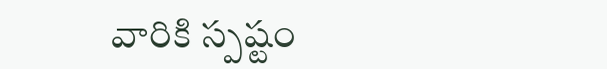వారికి స్పష్టం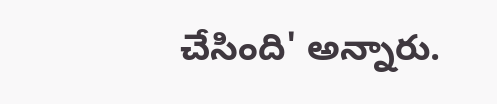చేసింది' అన్నారు.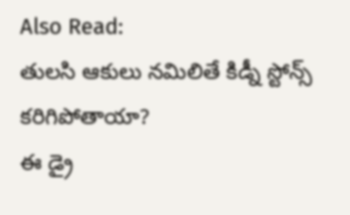Also Read:
తులసి ఆకులు నమిలితే కిడ్నీ స్టోన్స్ కరిగిపోతాయా?
ఈ డ్రై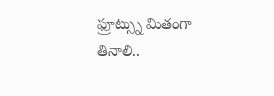ఫ్రూట్స్ను మితంగా తినాలి..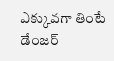ఎక్కువగా తింటే డేంజర్